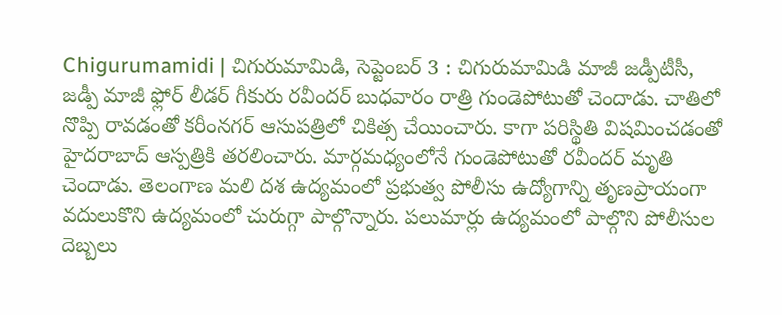Chigurumamidi | చిగురుమామిడి, సెప్టెంబర్ 3 : చిగురుమామిడి మాజీ జడ్పీటీసీ, జడ్పీ మాజీ ఫ్లోర్ లీడర్ గీకురు రవీందర్ బుధవారం రాత్రి గుండెపోటుతో చెందాడు. చాతిలో నొప్పి రావడంతో కరీంనగర్ ఆసుపత్రిలో చికిత్స చేయించారు. కాగా పరిస్థితి విషమించడంతో హైదరాబాద్ ఆస్పత్రికి తరలించారు. మార్గమధ్యంలోనే గుండెపోటుతో రవీందర్ మృతి చెందాడు. తెలంగాణ మలి దశ ఉద్యమంలో ప్రభుత్వ పోలీసు ఉద్యోగాన్ని తృణప్రాయంగా వదులుకొని ఉద్యమంలో చురుగ్గా పాల్గొన్నారు. పలుమార్లు ఉద్యమంలో పాల్గొని పోలీసుల దెబ్బలు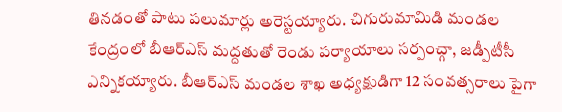తినడంతో పాటు పలుమార్లు అరెస్టయ్యారు. చిగురుమామిడి మండల కేంద్రంలో బీఆర్ఎస్ మద్దతుతో రెండు పర్యాయాలు సర్పంచ్గా, జడ్పీటీసీ ఎన్నికయ్యారు. బీఆర్ఎస్ మండల శాఖ అధ్యక్షుడిగా 12 సంవత్సరాలు పైగా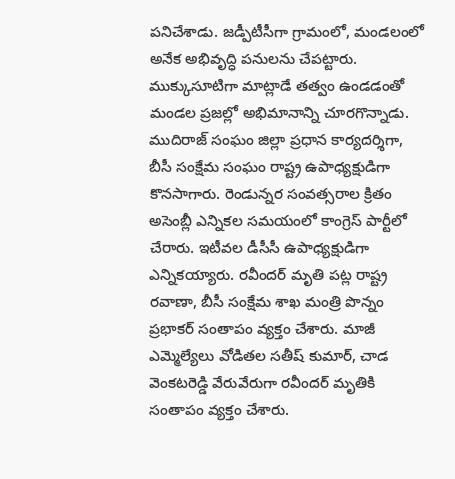పనిచేశాడు. జడ్పీటీసీగా గ్రామంలో, మండలంలో అనేక అభివృద్ధి పనులను చేపట్టారు. ముక్కుసూటిగా మాట్లాడే తత్వం ఉండడంతో మండల ప్రజల్లో అభిమానాన్ని చూరగొన్నాడు.
ముదిరాజ్ సంఘం జిల్లా ప్రధాన కార్యదర్శిగా, బీసీ సంక్షేమ సంఘం రాష్ట్ర ఉపాధ్యక్షుడిగా కొనసాగారు. రెండున్నర సంవత్సరాల క్రితం అసెంబ్లీ ఎన్నికల సమయంలో కాంగ్రెస్ పార్టీలో చేరారు. ఇటీవల డీసీసీ ఉపాధ్యక్షుడిగా ఎన్నికయ్యారు. రవీందర్ మృతి పట్ల రాష్ట్ర రవాణా, బీసీ సంక్షేమ శాఖ మంత్రి పొన్నం ప్రభాకర్ సంతాపం వ్యక్తం చేశారు. మాజీ ఎమ్మెల్యేలు వోడితల సతీష్ కుమార్, చాడ వెంకటరెడ్డి వేరువేరుగా రవీందర్ మృతికి సంతాపం వ్యక్తం చేశారు.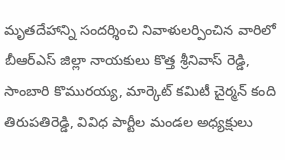మృతదేహాన్ని సందర్శించి నివాళులర్పించిన వారిలో బీఆర్ఎస్ జిల్లా నాయకులు కొత్త శ్రీనివాస్ రెడ్డి, సాంబారి కొమురయ్య, మార్కెట్ కమిటీ చైర్మన్ కంది తిరుపతిరెడ్డి, వివిధ పార్టీల మండల అధ్యక్షులు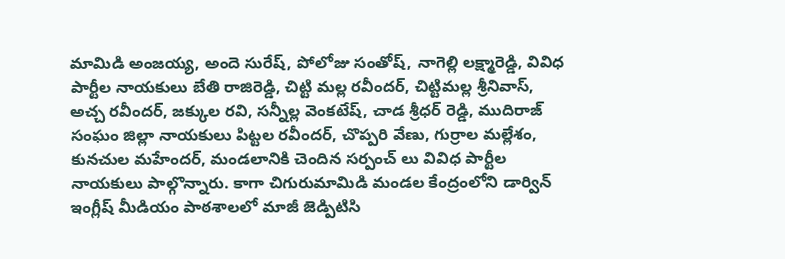మామిడి అంజయ్య, అందె సురేష్, పోలోజు సంతోష్, నాగెల్లి లక్ష్మారెడ్డి, వివిధ పార్టీల నాయకులు బేతి రాజిరెడ్డి, చిట్టి మల్ల రవీందర్, చిట్టిమల్ల శ్రీనివాస్, అచ్చ రవీందర్, జక్కుల రవి, సన్నీల్ల వెంకటేష్, చాడ శ్రీధర్ రెడ్డి, ముదిరాజ్ సంఘం జిల్లా నాయకులు పిట్టల రవీందర్, చొప్పరి వేణు, గుర్రాల మల్లేశం, కునచుల మహేందర్, మండలానికి చెందిన సర్పంచ్ లు వివిధ పార్టీల నాయకులు పాల్గొన్నారు. కాగా చిగురుమామిడి మండల కేంద్రంలోని డార్విన్ ఇంగ్లీష్ మీడియం పాఠశాలలో మాజీ జెడ్పిటిసి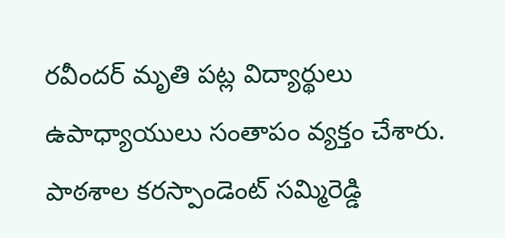రవీందర్ మృతి పట్ల విద్యార్థులు ఉపాధ్యాయులు సంతాపం వ్యక్తం చేశారు. పాఠశాల కరస్పాండెంట్ సమ్మిరెడ్డి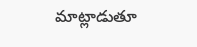మాట్లాడుతూ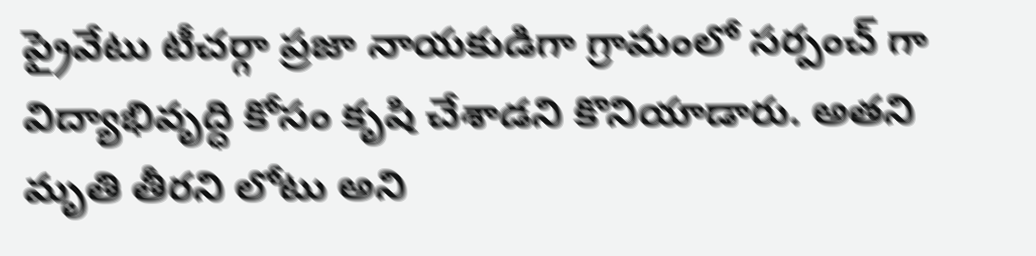ప్రైవేటు టీచర్గా ప్రజా నాయకుడిగా గ్రామంలో సర్పంచ్ గా విద్యాభివృద్ధి కోసం కృషి చేశాడని కొనియాడారు. అతని మృతి తీరని లోటు అని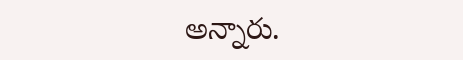అన్నారు.